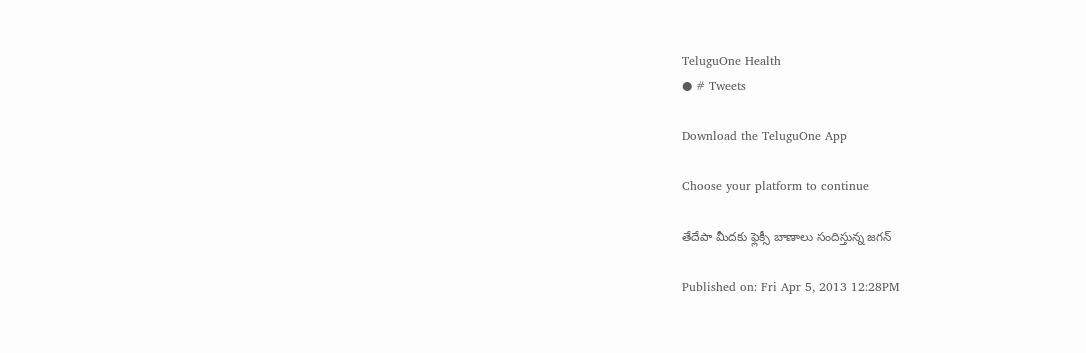TeluguOne Health
● # Tweets

Download the TeluguOne App

Choose your platform to continue

తేదేపా మీదకు ఫ్లెక్సీ బాణాలు సందిస్తున్న జగన్

Published on: Fri Apr 5, 2013 12:28PM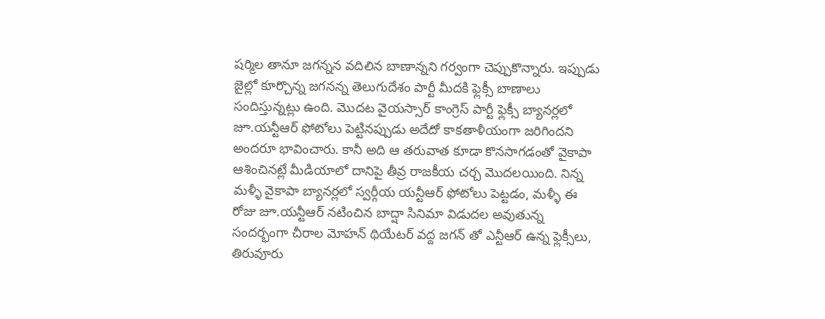షర్మిల తానూ జగన్నన వదిలిన బాణాన్నని గర్వంగా చెప్పుకొన్నారు. ఇప్పుడు జైల్లో కూర్చొన్న జగనన్న తెలుగుదేశం పార్టీ మీదకి ఫ్లెక్సీ బాణాలు సందిస్తున్నట్లు ఉంది. మొదట వైయస్సార్ కాంగ్రెస్ పార్టీ ఫ్లెక్సీ బ్యానర్లలో జూ.యన్టీఆర్ ఫోటోలు పెట్టినప్పుడు అదేదో కాకతాళీయంగా జరిగిందని అందరూ భావించారు. కానీ అది ఆ తరువాత కూడా కొనసాగడంతో వైకాపా ఆశించినట్లే మీడియాలో దానిపై తీవ్ర రాజకీయ చర్చ మొదలయింది. నిన్న మళ్ళీ వైకాపా బ్యానర్లలో స్వర్గీయ యన్టీఆర్ ఫోటోలు పెట్టడం, మళ్ళీ ఈ రోజు జూ.యన్టీఆర్ నటించిన బాద్షా సినిమా విడుదల అవుతున్న సందర్భంగా చీరాల మోహన్ థియేటర్ వద్ద జగన్ తో ఎన్టీఆర్ ఉన్న ఫ్లెక్సీలు, తిరువూరు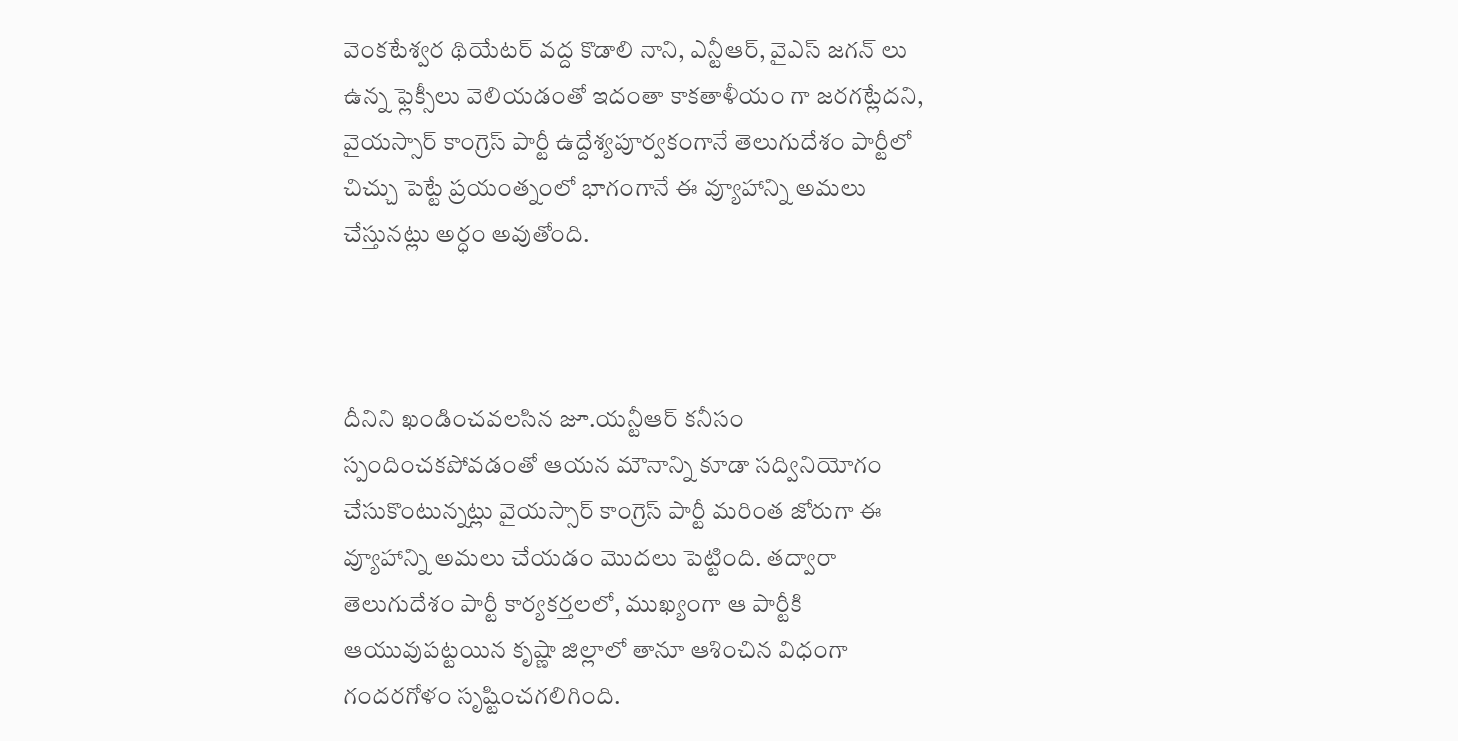వెంకటేశ్వర థియేటర్ వద్ద కొడాలి నాని, ఎన్టీఆర్, వైఎస్ జగన్ లు ఉన్న ఫ్లెక్సీలు వెలియడంతో ఇదంతా కాకతాళీయం గా జరగట్లేదని, వైయస్సార్ కాంగ్రెస్ పార్టీ ఉద్దేశ్యపూర్వకంగానే తెలుగుదేశం పార్టీలో చిచ్చు పెట్టే ప్రయంత్నంలో భాగంగానే ఈ వ్యూహాన్ని అమలు చేస్తునట్లు అర్ధం అవుతోంది.



దీనిని ఖండించవలసిన జూ.యన్టీఆర్ కనీసం స్పందించకపోవడంతో ఆయన మౌనాన్ని కూడా సద్వినియోగం చేసుకొంటున్నట్లు వైయస్సార్ కాంగ్రెస్ పార్టీ మరింత జోరుగా ఈ వ్యూహాన్ని అమలు చేయడం మొదలు పెట్టింది. తద్వారా తెలుగుదేశం పార్టీ కార్యకర్తలలో, ముఖ్యంగా ఆ పార్టీకి ఆయువుపట్టయిన కృష్ణా జిల్లాలో తానూ ఆశించిన విధంగా గందరగోళం సృష్టించగలిగింది.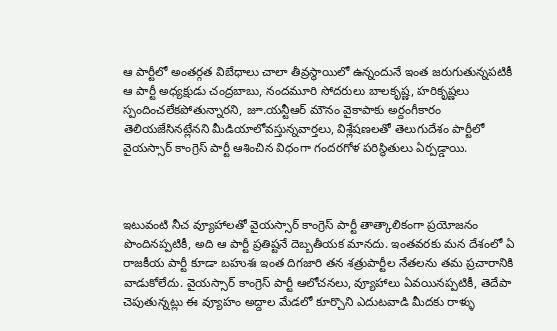ఆ పార్టీలో అంతర్గత విబేధాలు చాలా తీవ్రస్థాయిలో ఉన్నందునే ఇంత జరుగుతున్నపటికీ ఆ పార్టీ అధ్యక్షుడు చంద్రబాబు, నందమూరి సోదరులు బాలకృష్ణ, హరికృష్ణలు స్పందించలేకపోతున్నారని, జూ.యన్టీఆర్ మౌనం వైకాపాకు అర్దంగీకారం తెలియజేసినట్లేనని మీడియాలోవస్తున్నవార్తలు, విశ్లేషణలతో తెలుగుదేశం పార్టీలో వైయస్సార్ కాంగ్రెస్ పార్టీ ఆశించిన విధంగా గందరగోళ పరిస్థితులు ఏర్పడ్డాయి.



ఇటువంటి నీచ వ్యూహాలతో వైయస్సార్ కాంగ్రెస్ పార్టీ తాత్కాలికంగా ప్రయోజనం పొందినప్పటికీ, అది ఆ పార్టీ ప్రతిష్టనే దెబ్బతీయక మానదు. ఇంతవరకు మన దేశంలో ఏ రాజకీయ పార్టీ కూడా బహుశః ఇంత దిగజారి తన శత్రుపార్టీల నేతలను తమ ప్రచారానికి వాడుకోలేదు. వైయస్సార్ కాంగ్రెస్ పార్టీ ఆలోచనలు, వ్యూహాలు ఏవయినప్పటికీ, తెదేపా చెపుతున్నట్లు ఈ వ్యూహం అద్దాల మేడలో కూర్చొని ఎదుటవాడి మీదకు రాళ్ళు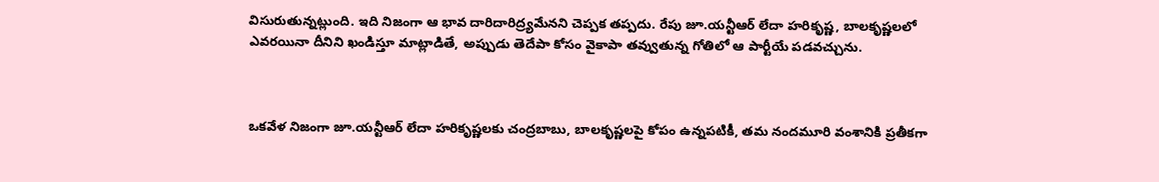విసురుతున్నట్లుంది. ఇది నిజంగా ఆ భావ దారిదారిద్ర్యమేనని చెప్పక తప్పదు. రేపు జూ.యన్టీఆర్ లేదా హరికృష్ణ, బాలకృష్ణలలో ఎవరయినా దీనిని ఖండిస్తూ మాట్లాడితే, అప్పుడు తెదేపా కోసం వైకాపా తవ్వుతున్న గోతిలో ఆ పార్టీయే పడవచ్చును.



ఒకవేళ నిజంగా జూ.యన్టీఆర్ లేదా హరికృష్ణలకు చంద్రబాబు, బాలకృష్ణలపై కోపం ఉన్నపటికీ, తమ నందమూరి వంశానికి ప్రతీకగా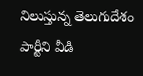నిలుస్తున్న తెలుగుదేశం పార్టీని వీడి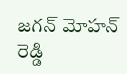జగన్ మోహన్ రెడ్డి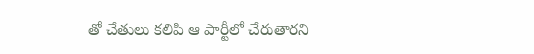తో చేతులు కలిపి ఆ పార్టీలో చేరుతారని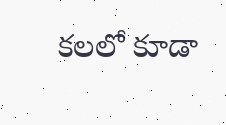కలలో కూడా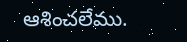ఆశించలేము.